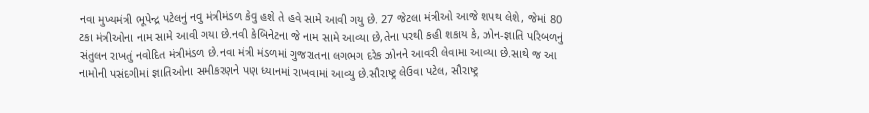નવા મુખ્યમંત્રી ભૂપેન્દ્ર પટેલનું નવુ મંત્રીમંડળ કેવુ હશે તે હવે સામે આવી ગયુ છે. 27 જેટલા મંત્રીઓ આજે શપથ લેશે, જેમાં 80 ટકા મંત્રીઓના નામ સામે આવી ગયા છે.નવી કેબિનેટના જે નામ સામે આવ્યા છે,તેના પરથી કહી શકાય કે, ઝોન-જ્ઞાતિ પરિબળનું સંતુલન રાખતું નવોદિત મંત્રીમંડળ છે.નવા મંત્રી મંડળમાં ગુજરાતના લગભગ દરેક ઝોનને આવરી લેવામા આવ્યા છે.સાથે જ આ નામોની પસંદગીમાં જ્ઞાતિઓના સમીકરણને પણ ધ્યાનમાં રાખવામાં આવ્યુ છે.સૌરાષ્ટ્ર લેઉવા પટેલ, સૌરાષ્ટ્ર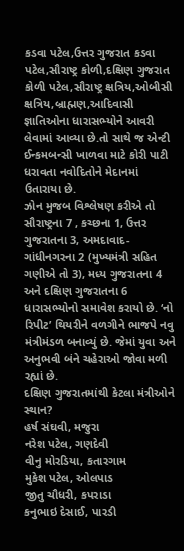કડવા પટેલ,ઉત્તર ગુજરાત કડવા પટેલ,સૌરાષ્ટ્ર કોળી,દક્ષિણ ગુજરાત કોળી પટેલ,સૌરાષ્ટ્ર ક્ષત્રિય,ઓબીસી ક્ષત્રિય,બ્રાહ્મણ,આદિવાસી જ્ઞાતિઓના ધારાસભ્યોને આવરી લેવામાં આવ્યા છે.તો સાથે જ એન્ટી ઈન્કમબન્સી ખાળવા માટે કોરી પાટી ધરાવતા નવોદિતોને મેદાનમાં ઉતારાયા છે.
ઝોન મુજબ વિશ્લેષણ કરીએ તો સૌરાષ્ટ્રના 7 , કચ્છના 1, ઉત્તર ગુજરાતના 3, અમદાવાદ-ગાંધીનગરના 2 (મુખ્યમંત્રી સહિત ગણીએ તો 3), મધ્ય ગુજરાતના 4 અને દક્ષિણ ગુજરાતના 6 ધારાસભ્યોનો સમાવેશ કરાયો છે. ‘નો રિપીટ’ થિયરીને વળગીને ભાજપે નવુ મંત્રીમંડળ બનાવ્યું છે. જેમાં યુવા અને અનુભવી બંને ચહેરાઓ જોવા મળી રહ્યાં છે.
દક્ષિણ ગુજરાતમાંથી કેટલા મંત્રીઓને સ્થાન?
હર્ષ સંઘવી, મજુરા
નરેશ પટેલ, ગણદેવી
વીનુ મોરડિયા, કતારગામ
મુકેશ પટેલ, ઓલપાડ
જીતુ ચૌધરી, કપરાડા
કનુભાઇ દેસાઈ, પારડી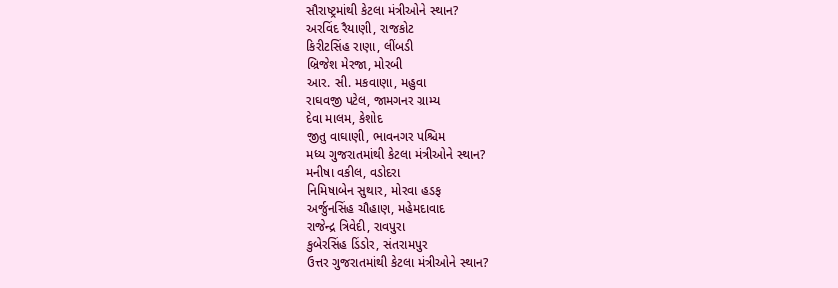સૌરાષ્ટ્રમાંથી કેટલા મંત્રીઓને સ્થાન?
અરવિંદ રૈયાણી, રાજકોટ
કિરીટસિંહ રાણા, લીંબડી
બ્રિજેશ મેરજા, મોરબી
આર. સી. મકવાણા, મહુવા
રાઘવજી પટેલ, જામગનર ગ્રામ્ય
દેવા માલમ, કેશોદ
જીતુ વાઘાણી, ભાવનગર પશ્ચિમ
મધ્ય ગુજરાતમાંથી કેટલા મંત્રીઓને સ્થાન?
મનીષા વકીલ, વડોદરા
નિમિષાબેન સુથાર, મોરવા હડફ
અર્જુનસિંહ ચૌહાણ, મહેમદાવાદ
રાજેન્દ્ર ત્રિવેદી, રાવપુરા
કુબેરસિંહ ડિંડોર, સંતરામપુર
ઉત્તર ગુજરાતમાંથી કેટલા મંત્રીઓને સ્થાન?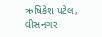ઋષિકેશ પટેલ, વીસનગર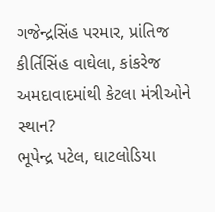ગજેન્દ્રસિંહ પરમાર, પ્રાંતિજ
કીર્તિસિંહ વાઘેલા, કાંકરેજ
અમદાવાદમાંથી કેટલા મંત્રીઓને સ્થાન?
ભૂપેન્દ્ર પટેલ, ઘાટલોડિયા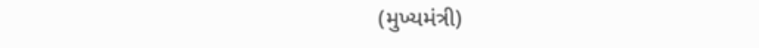(મુખ્યમંત્રી)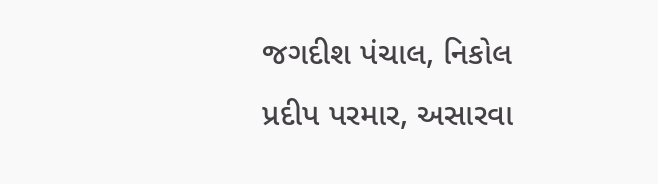જગદીશ પંચાલ, નિકોલ
પ્રદીપ પરમાર, અસારવા